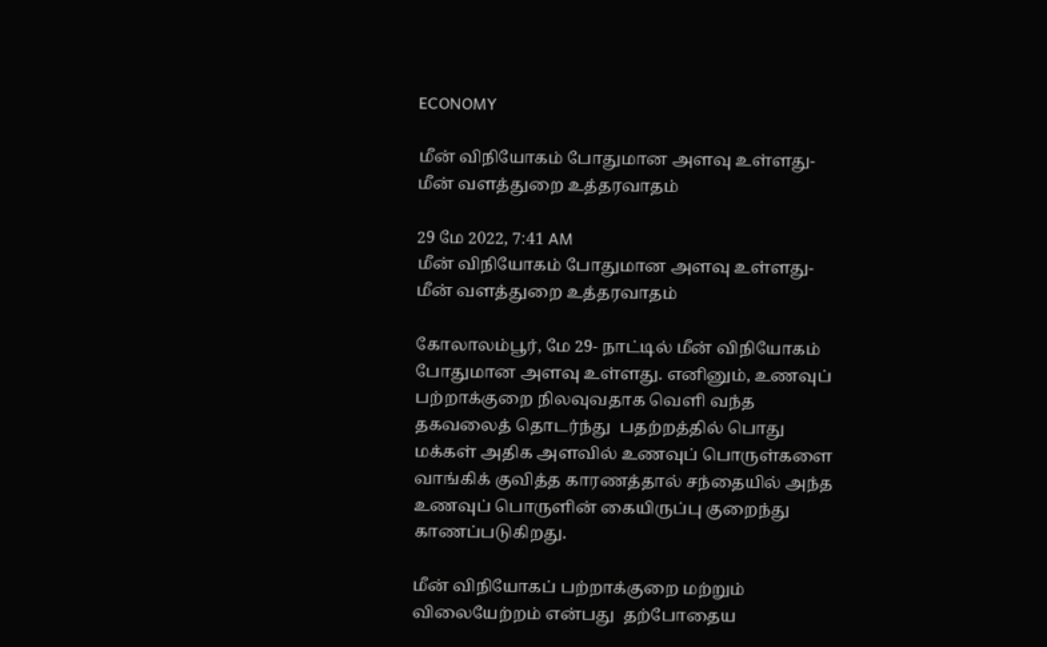ECONOMY

மீன் விநியோகம் போதுமான அளவு உள்ளது- மீன் வளத்துறை உத்தரவாதம்

29 மே 2022, 7:41 AM
மீன் விநியோகம் போதுமான அளவு உள்ளது- மீன் வளத்துறை உத்தரவாதம்

கோலாலம்பூர், மே 29- நாட்டில் மீன் விநியோகம் போதுமான அளவு உள்ளது. எனினும், உணவுப் பற்றாக்குறை நிலவுவதாக வெளி வந்த தகவலைத் தொடர்ந்து  பதற்றத்தில் பொது மக்கள் அதிக அளவில் உணவுப் பொருள்களை வாங்கிக் குவித்த காரணத்தால் சந்தையில் அந்த உணவுப் பொருளின் கையிருப்பு குறைந்து காணப்படுகிறது.

மீன் விநியோகப் பற்றாக்குறை மற்றும் விலையேற்றம் என்பது  தற்போதைய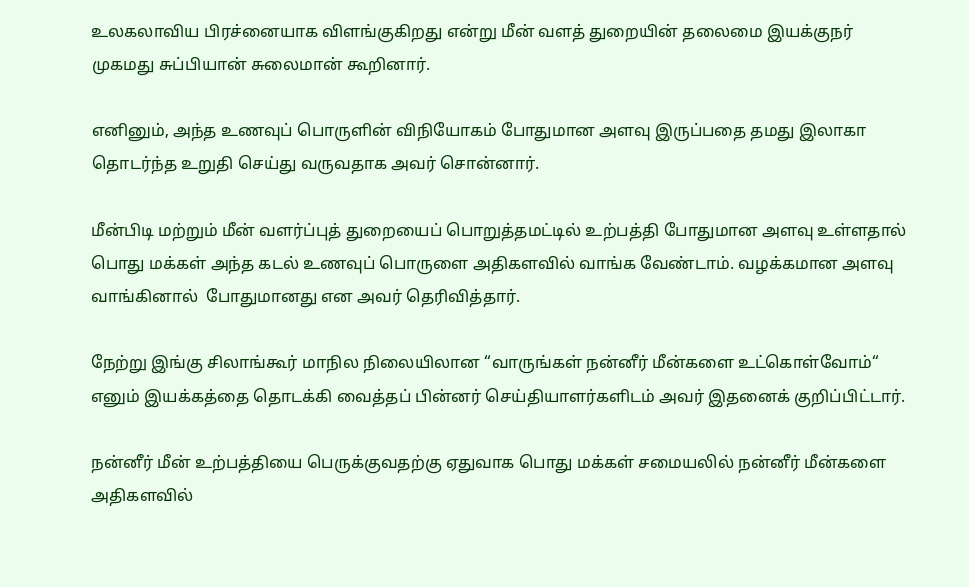உலகலாவிய பிரச்னையாக விளங்குகிறது என்று மீன் வளத் துறையின் தலைமை இயக்குநர் முகமது சுப்பியான் சுலைமான் கூறினார்.

எனினும், அந்த உணவுப் பொருளின் விநியோகம் போதுமான அளவு இருப்பதை தமது இலாகா தொடர்ந்த உறுதி செய்து வருவதாக அவர் சொன்னார்.

மீன்பிடி மற்றும் மீன் வளர்ப்புத் துறையைப் பொறுத்தமட்டில் உற்பத்தி போதுமான அளவு உள்ளதால் பொது மக்கள் அந்த கடல் உணவுப் பொருளை அதிகளவில் வாங்க வேண்டாம். வழக்கமான அளவு வாங்கினால்  போதுமானது என அவர் தெரிவித்தார்.

நேற்று இங்கு சிலாங்கூர் மாநில நிலையிலான “வாருங்கள் நன்னீர் மீன்களை உட்கொள்வோம்“ எனும் இயக்கத்தை தொடக்கி வைத்தப் பின்னர் செய்தியாளர்களிடம் அவர் இதனைக் குறிப்பிட்டார்.

நன்னீர் மீன் உற்பத்தியை பெருக்குவதற்கு ஏதுவாக பொது மக்கள் சமையலில் நன்னீர் மீன்களை அதிகளவில்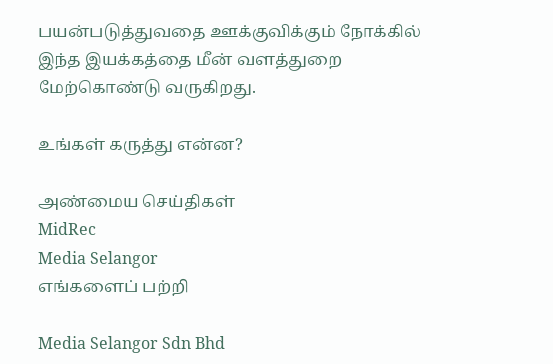பயன்படுத்துவதை ஊக்குவிக்கும் நோக்கில் இந்த இயக்கத்தை மீன் வளத்துறை மேற்கொண்டு வருகிறது.

உங்கள் கருத்து என்ன?

அண்மைய செய்திகள்
MidRec
Media Selangor
எங்களைப் பற்றி

Media Selangor Sdn Bhd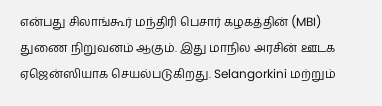என்பது சிலாங்கூர் மந்திரி பெசார் கழகத்தின் (MBI) துணை நிறுவனம் ஆகும். இது மாநில அரசின் ஊடக ஏஜென்ஸியாக செயல்படுகிறது. Selangorkini மற்றும்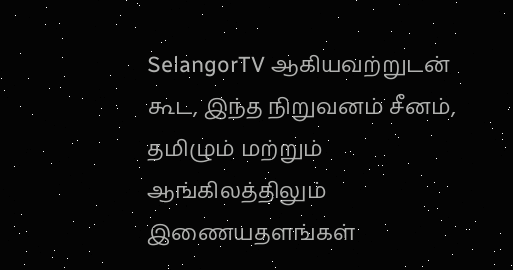SelangorTV ஆகியவற்றுடன் கூட, இந்த நிறுவனம் சீனம், தமிழும் மற்றும் ஆங்கிலத்திலும் இணையதளங்கள்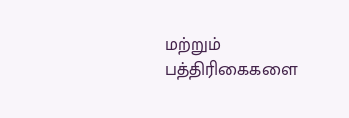மற்றும் பத்திரிகைகளை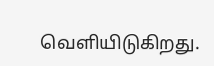வெளியிடுகிறது.